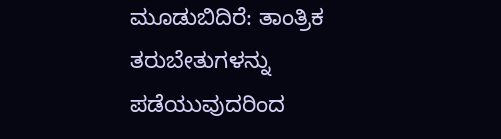ಮೂಡುಬಿದಿರೆ: ತಾಂತ್ರಿಕ ತರುಬೇತುಗಳನ್ನು ಪಡೆಯುವುದರಿಂದ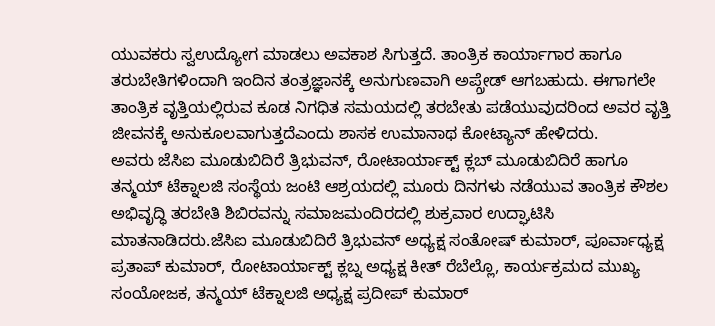ಯುವಕರು ಸ್ವಉದ್ಯೋಗ ಮಾಡಲು ಅವಕಾಶ ಸಿಗುತ್ತದೆ. ತಾಂತ್ರಿಕ ಕಾರ್ಯಾಗಾರ ಹಾಗೂ ತರುಬೇತಿಗಳಿಂದಾಗಿ ಇಂದಿನ ತಂತ್ರಜ್ಞಾನಕ್ಕೆ ಅನುಗುಣವಾಗಿ ಅಪ್ಗ್ರೇಡ್ ಆಗಬಹುದು. ಈಗಾಗಲೇ ತಾಂತ್ರಿಕ ವೃತ್ತಿಯಲ್ಲಿರುವ ಕೂಡ ನಿಗಧಿತ ಸಮಯದಲ್ಲಿ ತರಬೇತು ಪಡೆಯುವುದರಿಂದ ಅವರ ವೃತ್ತಿ ಜೀವನಕ್ಕೆ ಅನುಕೂಲವಾಗುತ್ತದೆಎಂದು ಶಾಸಕ ಉಮಾನಾಥ ಕೋಟ್ಯಾನ್ ಹೇಳಿದರು.
ಅವರು ಜೆಸಿಐ ಮೂಡುಬಿದಿರೆ ತ್ರಿಭುವನ್, ರೋಟಾರ್ಯಾಕ್ಟ್ ಕ್ಲಬ್ ಮೂಡುಬಿದಿರೆ ಹಾಗೂ ತನ್ಮಯ್ ಟೆಕ್ನಾಲಜಿ ಸಂಸ್ಥೆಯ ಜಂಟಿ ಆಶ್ರಯದಲ್ಲಿ ಮೂರು ದಿನಗಳು ನಡೆಯುವ ತಾಂತ್ರಿಕ ಕೌಶಲ ಅಭಿವೃದ್ಧಿ ತರಬೇತಿ ಶಿಬಿರವನ್ನು ಸಮಾಜಮಂದಿರದಲ್ಲಿ ಶುಕ್ರವಾರ ಉದ್ಘಾಟಿಸಿ ಮಾತನಾಡಿದರು.ಜೆಸಿಐ ಮೂಡುಬಿದಿರೆ ತ್ರಿಭುವನ್ ಅಧ್ಯಕ್ಷ ಸಂತೋಷ್ ಕುಮಾರ್, ಪೂರ್ವಾಧ್ಯಕ್ಷ ಪ್ರತಾಪ್ ಕುಮಾರ್, ರೋಟಾರ್ಯಾಕ್ಟ್ ಕ್ಲಬ್ನ ಅಧ್ಯಕ್ಷ ಕೀತ್ ರೆಬೆಲ್ಲೊ, ಕಾರ್ಯಕ್ರಮದ ಮುಖ್ಯ ಸಂಯೋಜಕ, ತನ್ಮಯ್ ಟೆಕ್ನಾಲಜಿ ಅಧ್ಯಕ್ಷ ಪ್ರದೀಪ್ ಕುಮಾರ್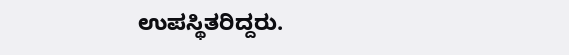ಉಪಸ್ಥಿತರಿದ್ದರು.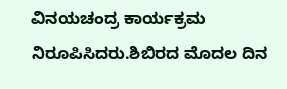ವಿನಯಚಂದ್ರ ಕಾರ್ಯಕ್ರಮ ನಿರೂಪಿಸಿದರು.ಶಿಬಿರದ ಮೊದಲ ದಿನ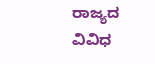ರಾಜ್ಯದ ವಿವಿಧ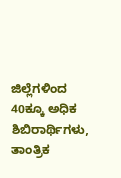ಜಿಲ್ಲೆಗಳಿಂದ 40ಕ್ಕೂ ಅಧಿಕ ಶಿಬಿರಾರ್ಥಿಗಳು, ತಾಂತ್ರಿಕ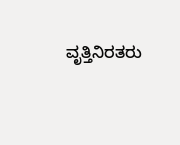ವೃತ್ತಿನಿರತರು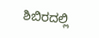ಶಿಬಿರದಲ್ಲಿ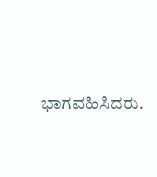ಭಾಗವಹಿಸಿದರು.